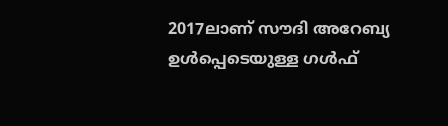2017ലാണ് സൗദി അറേബ്യ ഉള്‍പ്പെടെയുള്ള ഗള്‍ഫ്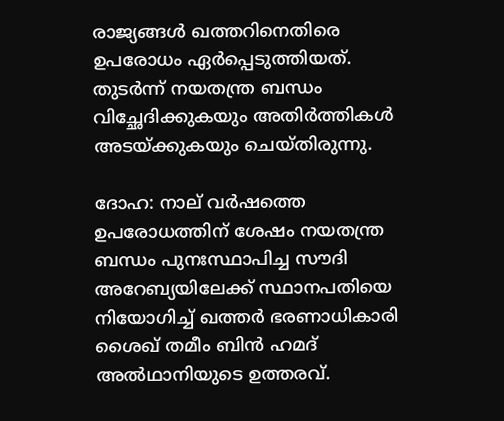രാജ്യങ്ങള്‍ ഖത്തറിനെതിരെ ഉപരോധം ഏര്‍പ്പെടുത്തിയത്. തുടര്‍ന്ന് നയതന്ത്ര ബന്ധം വിച്ഛേദിക്കുകയും അതിര്‍ത്തികള്‍ അടയ്‍ക്കുകയും ചെയ്‍തിരുന്നു.

ദോഹ: നാല് വര്‍ഷത്തെ ഉപരോധത്തിന് ശേഷം നയതന്ത്ര ബന്ധം പുനഃസ്ഥാപിച്ച സൗദി അറേബ്യയിലേക്ക് സ്ഥാനപതിയെ നിയോഗിച്ച് ഖത്തര്‍ ഭരണാധികാരി ശൈഖ് തമീം ബിന്‍ ഹമദ് അല്‍ഥാനിയുടെ ഉത്തരവ്.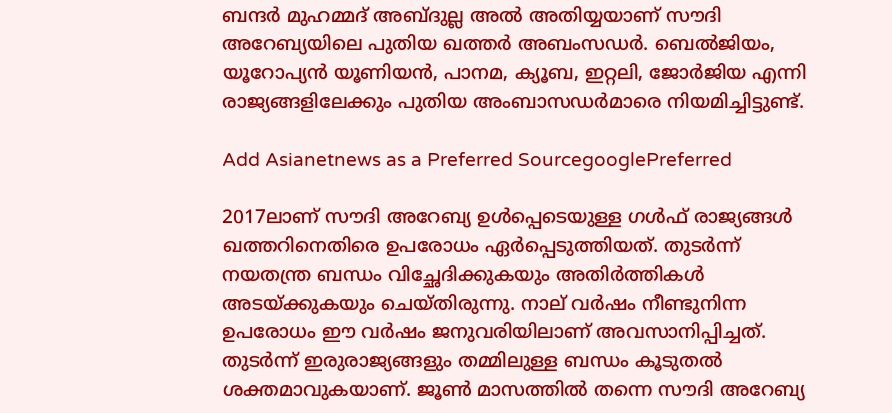ബന്ദര്‍ മുഹമ്മദ് അബ്‍ദുല്ല അല്‍ അതിയ്യയാണ് സൗദി അറേബ്യയിലെ പുതിയ ഖത്തര്‍ അബംസഡര്‍. ബെല്‍ജിയം, യൂറോപ്യന്‍ യൂണിയന്‍, പാനമ, ക്യൂബ, ഇറ്റലി, ജോര്‍ജിയ എന്നി രാജ്യങ്ങളിലേക്കും പുതിയ അംബാസഡര്‍മാരെ നിയമിച്ചിട്ടുണ്ട്.

Add Asianetnews as a Preferred SourcegooglePreferred

2017ലാണ് സൗദി അറേബ്യ ഉള്‍പ്പെടെയുള്ള ഗള്‍ഫ് രാജ്യങ്ങള്‍ ഖത്തറിനെതിരെ ഉപരോധം ഏര്‍പ്പെടുത്തിയത്. തുടര്‍ന്ന് നയതന്ത്ര ബന്ധം വിച്ഛേദിക്കുകയും അതിര്‍ത്തികള്‍ അടയ്‍ക്കുകയും ചെയ്‍തിരുന്നു. നാല് വര്‍ഷം നീണ്ടുനിന്ന ഉപരോധം ഈ വര്‍ഷം ജനുവരിയിലാണ് അവസാനിപ്പിച്ചത്. തുടര്‍ന്ന് ഇരുരാജ്യങ്ങളും തമ്മിലുള്ള ബന്ധം കൂടുതല്‍ ശക്തമാവുകയാണ്. ജൂണ്‍ മാസത്തില്‍ തന്നെ സൗദി അറേബ്യ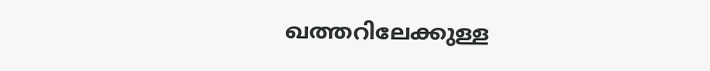ഖത്തറിലേക്കുള്ള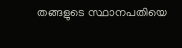തങ്ങളുടെ സ്ഥാനപതിയെ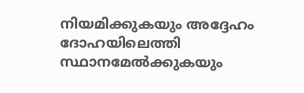നിയമിക്കുകയും അദ്ദേഹം ദോഹയിലെത്തി സ്ഥാനമേല്‍ക്കുകയും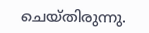ചെയ്‍തിരുന്നു.